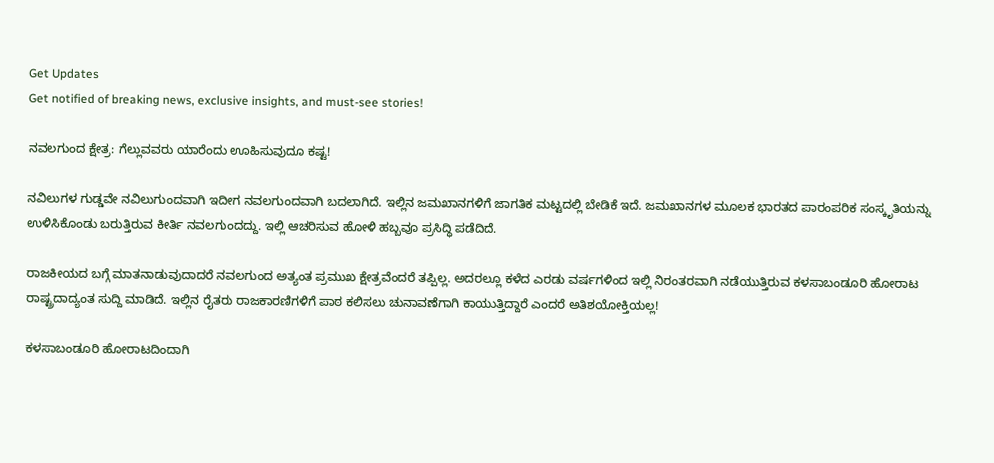Get Updates
Get notified of breaking news, exclusive insights, and must-see stories!

ನವಲಗುಂದ ಕ್ಷೇತ್ರ: ಗೆಲ್ಲುವವರು ಯಾರೆಂದು ಊಹಿಸುವುದೂ ಕಷ್ಟ!

ನವಿಲುಗಳ ಗುಡ್ಡವೇ ನವಿಲುಗುಂದವಾಗಿ ಇದೀಗ ನವಲಗುಂದವಾಗಿ ಬದಲಾಗಿದೆ. ಇಲ್ಲಿನ ಜಮಖಾನಗಳಿಗೆ ಜಾಗತಿಕ ಮಟ್ಟದಲ್ಲಿ ಬೇಡಿಕೆ ಇದೆ. ಜಮಖಾನಗಳ ಮೂಲಕ ಭಾರತದ ಪಾರಂಪರಿಕ ಸಂಸ್ಕೃತಿಯನ್ನು ಉಳಿಸಿಕೊಂಡು ಬರುತ್ತಿರುವ ಕೀರ್ತಿ ನವಲಗುಂದದ್ದು. ಇಲ್ಲಿ ಆಚರಿಸುವ ಹೋಳಿ ಹಬ್ಬವೂ ಪ್ರಸಿದ್ಧಿ ಪಡೆದಿದೆ.

ರಾಜಕೀಯದ ಬಗ್ಗೆ ಮಾತನಾಡುವುದಾದರೆ ನವಲಗುಂದ ಅತ್ಯಂತ ಪ್ರಮುಖ ಕ್ಷೇತ್ರವೆಂದರೆ ತಪ್ಪಿಲ್ಲ. ಅದರಲ್ಲೂ ಕಳೆದ ಎರಡು ವರ್ಷಗಳಿಂದ ಇಲ್ಲಿ ನಿರಂತರವಾಗಿ ನಡೆಯುತ್ತಿರುವ ಕಳಸಾಬಂಡೂರಿ ಹೋರಾಟ ರಾಷ್ಟ್ರದಾದ್ಯಂತ ಸುದ್ದಿ ಮಾಡಿದೆ. ಇಲ್ಲಿನ ರೈತರು ರಾಜಕಾರಣಿಗಳಿಗೆ ಪಾಠ ಕಲಿಸಲು ಚುನಾವಣೆಗಾಗಿ ಕಾಯುತ್ತಿದ್ದಾರೆ ಎಂದರೆ ಅತಿಶಯೋಕ್ತಿಯಲ್ಲ!

ಕಳಸಾಬಂಡೂರಿ ಹೋರಾಟದಿಂದಾಗಿ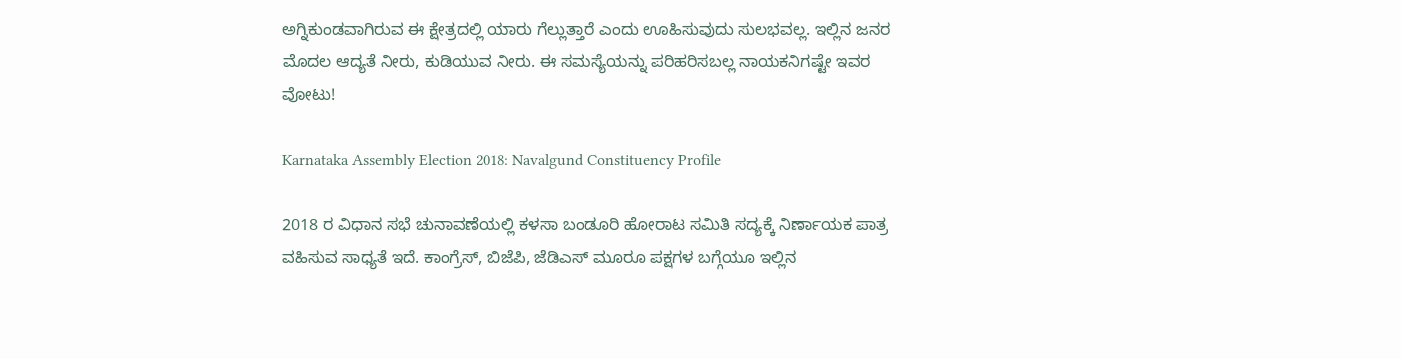ಅಗ್ನಿಕುಂಡವಾಗಿರುವ ಈ ಕ್ಷೇತ್ರದಲ್ಲಿ ಯಾರು ಗೆಲ್ಲುತ್ತಾರೆ ಎಂದು ಊಹಿಸುವುದು ಸುಲಭವಲ್ಲ. ಇಲ್ಲಿನ ಜನರ ಮೊದಲ ಆದ್ಯತೆ ನೀರು, ಕುಡಿಯುವ ನೀರು. ಈ ಸಮಸ್ಯೆಯನ್ನು ಪರಿಹರಿಸಬಲ್ಲ ನಾಯಕನಿಗಷ್ಟೇ ಇವರ ವೋಟು!

Karnataka Assembly Election 2018: Navalgund Constituency Profile

2018 ರ ವಿಧಾನ ಸಭೆ ಚುನಾವಣೆಯಲ್ಲಿ ಕಳಸಾ ಬಂಡೂರಿ ಹೋರಾಟ ಸಮಿತಿ ಸದ್ಯಕ್ಕೆ ನಿರ್ಣಾಯಕ ಪಾತ್ರ ವಹಿಸುವ ಸಾಧ್ಯತೆ ಇದೆ. ಕಾಂಗ್ರೆಸ್, ಬಿಜೆಪಿ, ಜೆಡಿಎಸ್ ಮೂರೂ ಪಕ್ಷಗಳ ಬಗ್ಗೆಯೂ ಇಲ್ಲಿನ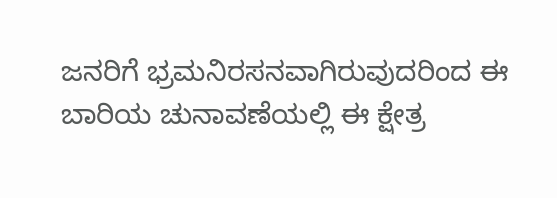ಜನರಿಗೆ ಭ್ರಮನಿರಸನವಾಗಿರುವುದರಿಂದ ಈ ಬಾರಿಯ ಚುನಾವಣೆಯಲ್ಲಿ ಈ ಕ್ಷೇತ್ರ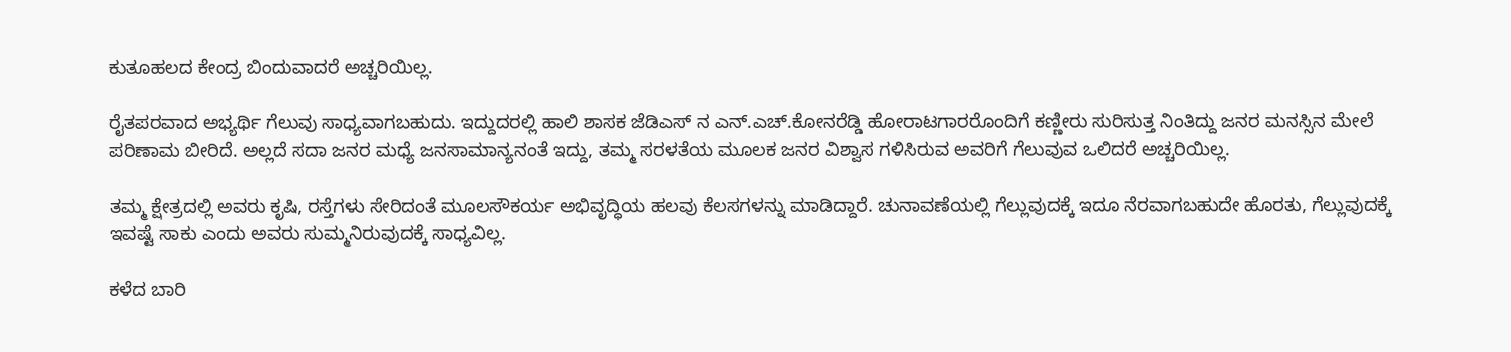ಕುತೂಹಲದ ಕೇಂದ್ರ ಬಿಂದುವಾದರೆ ಅಚ್ಚರಿಯಿಲ್ಲ.

ರೈತಪರವಾದ ಅಭ್ಯರ್ಥಿ ಗೆಲುವು ಸಾಧ್ಯವಾಗಬಹುದು. ಇದ್ದುದರಲ್ಲಿ ಹಾಲಿ ಶಾಸಕ ಜೆಡಿಎಸ್ ನ ಎನ್.ಎಚ್.ಕೋನರೆಡ್ಡಿ ಹೋರಾಟಗಾರರೊಂದಿಗೆ ಕಣ್ಣೀರು ಸುರಿಸುತ್ತ ನಿಂತಿದ್ದು ಜನರ ಮನಸ್ಸಿನ ಮೇಲೆ ಪರಿಣಾಮ ಬೀರಿದೆ. ಅಲ್ಲದೆ ಸದಾ ಜನರ ಮಧ್ಯೆ ಜನಸಾಮಾನ್ಯನಂತೆ ಇದ್ದು, ತಮ್ಮ ಸರಳತೆಯ ಮೂಲಕ ಜನರ ವಿಶ್ವಾಸ ಗಳಿಸಿರುವ ಅವರಿಗೆ ಗೆಲುವುವ ಒಲಿದರೆ ಅಚ್ಚರಿಯಿಲ್ಲ.

ತಮ್ಮ ಕ್ಷೇತ್ರದಲ್ಲಿ ಅವರು ಕೃಷಿ, ರಸ್ತೆಗಳು ಸೇರಿದಂತೆ ಮೂಲಸೌಕರ್ಯ ಅಭಿವೃದ್ಧಿಯ ಹಲವು ಕೆಲಸಗಳನ್ನು ಮಾಡಿದ್ದಾರೆ. ಚುನಾವಣೆಯಲ್ಲಿ ಗೆಲ್ಲುವುದಕ್ಕೆ ಇದೂ ನೆರವಾಗಬಹುದೇ ಹೊರತು, ಗೆಲ್ಲುವುದಕ್ಕೆ ಇವಷ್ಟೆ ಸಾಕು ಎಂದು ಅವರು ಸುಮ್ಮನಿರುವುದಕ್ಕೆ ಸಾಧ್ಯವಿಲ್ಲ.

ಕಳೆದ ಬಾರಿ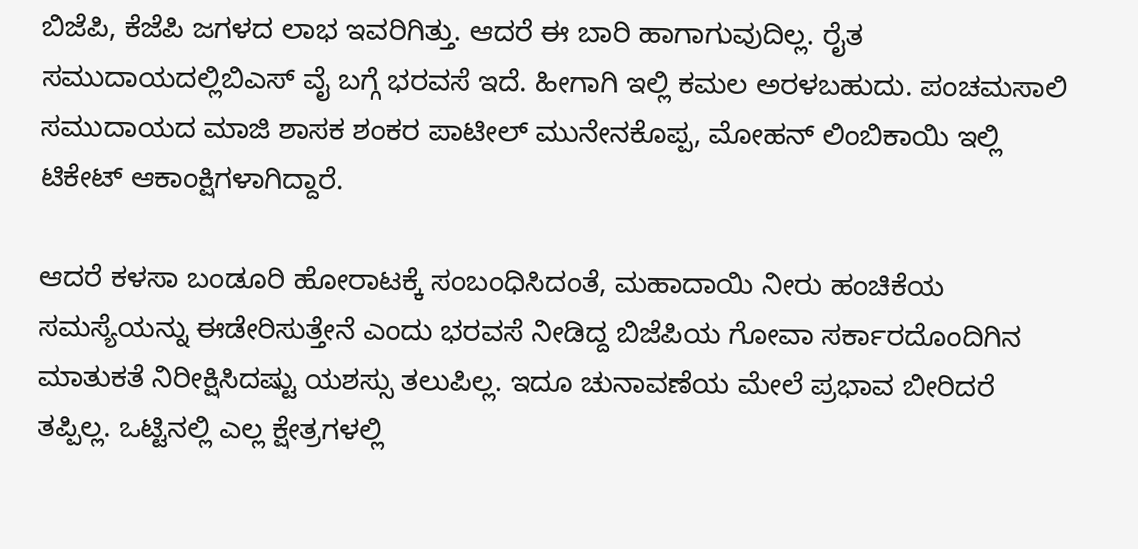ಬಿಜೆಪಿ, ಕೆಜೆಪಿ ಜಗಳದ ಲಾಭ ಇವರಿಗಿತ್ತು. ಆದರೆ ಈ ಬಾರಿ ಹಾಗಾಗುವುದಿಲ್ಲ. ರೈತ ಸಮುದಾಯದಲ್ಲಿಬಿಎಸ್ ವೈ ಬಗ್ಗೆ ಭರವಸೆ ಇದೆ. ಹೀಗಾಗಿ ಇಲ್ಲಿ ಕಮಲ ಅರಳಬಹುದು. ಪಂಚಮಸಾಲಿ ಸಮುದಾಯದ ಮಾಜಿ ಶಾಸಕ ಶಂಕರ ಪಾಟೀಲ್ ಮುನೇನಕೊಪ್ಪ, ಮೋಹನ್ ಲಿಂಬಿಕಾಯಿ ಇಲ್ಲಿ ಟಿಕೇಟ್ ಆಕಾಂಕ್ಷಿಗಳಾಗಿದ್ದಾರೆ.

ಆದರೆ ಕಳಸಾ ಬಂಡೂರಿ ಹೋರಾಟಕ್ಕೆ ಸಂಬಂಧಿಸಿದಂತೆ, ಮಹಾದಾಯಿ ನೀರು ಹಂಚಿಕೆಯ ಸಮಸ್ಯೆಯನ್ನು ಈಡೇರಿಸುತ್ತೇನೆ ಎಂದು ಭರವಸೆ ನೀಡಿದ್ದ ಬಿಜೆಪಿಯ ಗೋವಾ ಸರ್ಕಾರದೊಂದಿಗಿನ ಮಾತುಕತೆ ನಿರೀಕ್ಷಿಸಿದಷ್ಟು ಯಶಸ್ಸು ತಲುಪಿಲ್ಲ. ಇದೂ ಚುನಾವಣೆಯ ಮೇಲೆ ಪ್ರಭಾವ ಬೀರಿದರೆ ತಪ್ಪಿಲ್ಲ. ಒಟ್ಟಿನಲ್ಲಿ ಎಲ್ಲ ಕ್ಷೇತ್ರಗಳಲ್ಲಿ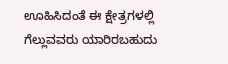ಊಹಿಸಿದಂತೆ ಈ ಕ್ಷೇತ್ರಗಳಲ್ಲಿ ಗೆಲ್ಲುವವರು ಯಾರಿರಬಹುದು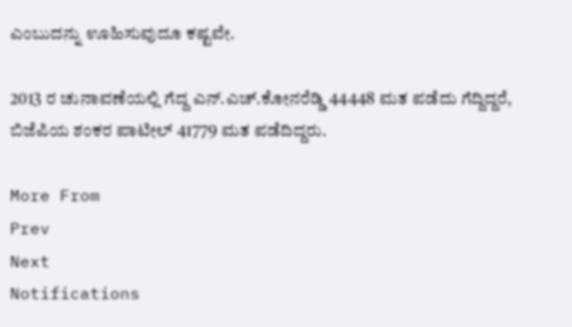ಎಂಬುದನ್ನು ಊಹಿಸುವುದೂ ಕಷ್ಟವೇ.

2013 ರ ಚುನಾವಣೆಯಲ್ಲಿ ಗೆದ್ದ ಎನ್.ಎಚ್.ಕೋನರೆಡ್ಡಿ 44448 ಮತ ಪಡೆದು ಗೆದ್ದಿದ್ದರೆ, ಬಿಜೆಪಿಯ ಶಂಕರ ಪಾಟೀಲ್ 41779 ಮತ ಪಡೆದಿದ್ದರು.

More From
Prev
Next
Notifications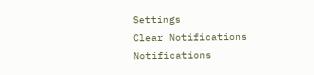Settings
Clear Notifications
Notifications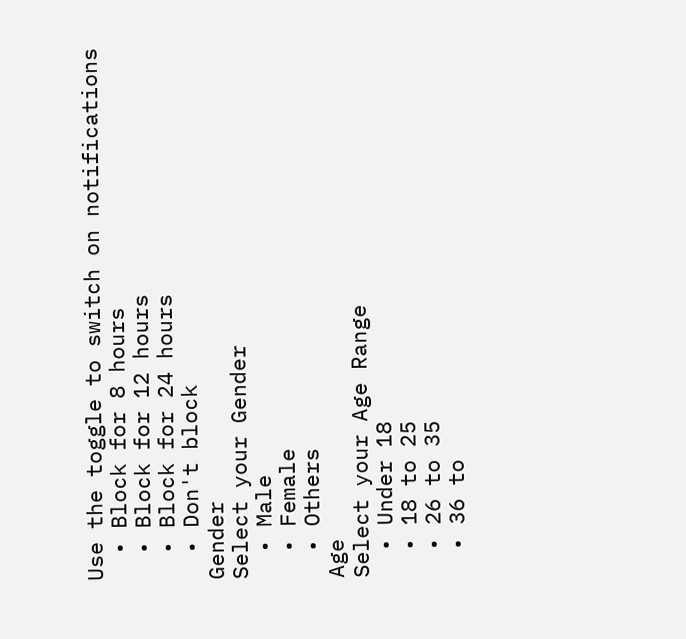Use the toggle to switch on notifications
  • Block for 8 hours
  • Block for 12 hours
  • Block for 24 hours
  • Don't block
Gender
Select your Gender
  • Male
  • Female
  • Others
Age
Select your Age Range
  • Under 18
  • 18 to 25
  • 26 to 35
  • 36 to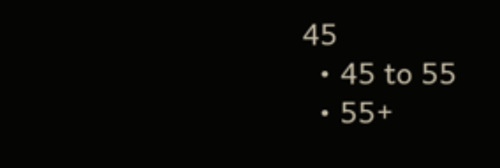45
  • 45 to 55
  • 55+